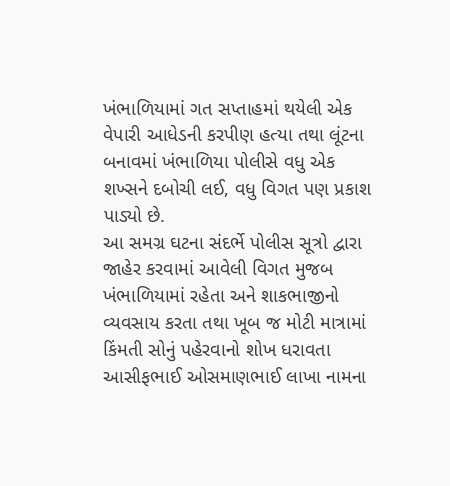ખંભાળિયામાં ગત સપ્તાહમાં થયેલી એક વેપારી આધેડની કરપીણ હત્યા તથા લૂંટના બનાવમાં ખંભાળિયા પોલીસે વધુ એક શખ્સને દબોચી લઈ, વધુ વિગત પણ પ્રકાશ પાડ્યો છે.
આ સમગ્ર ઘટના સંદર્ભે પોલીસ સૂત્રો દ્વારા જાહેર કરવામાં આવેલી વિગત મુજબ ખંભાળિયામાં રહેતા અને શાકભાજીનો વ્યવસાય કરતા તથા ખૂબ જ મોટી માત્રામાં કિંમતી સોનું પહેરવાનો શોખ ધરાવતા આસીફભાઈ ઓસમાણભાઈ લાખા નામના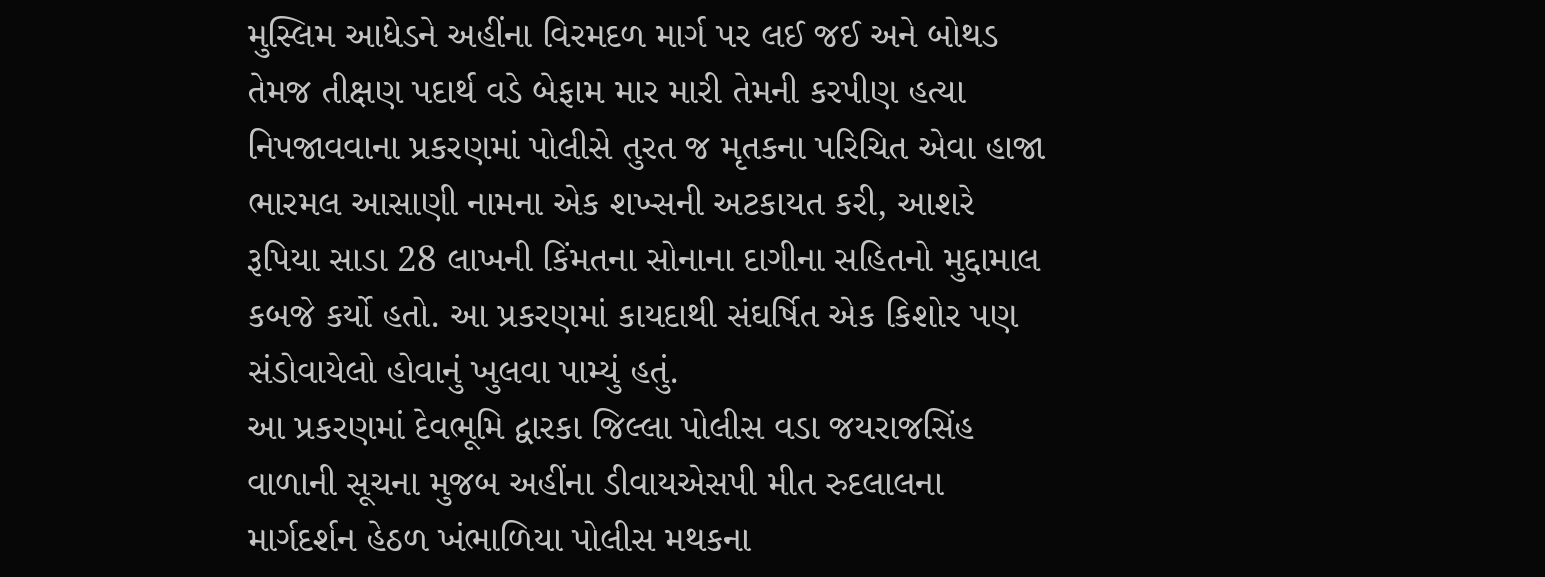મુસ્લિમ આધેડને અહીંના વિરમદળ માર્ગ પર લઈ જઈ અને બોથડ તેમજ તીક્ષણ પદાર્થ વડે બેફામ માર મારી તેમની કરપીણ હત્યા નિપજાવવાના પ્રકરણમાં પોલીસે તુરત જ મૃતકના પરિચિત એવા હાજા ભારમલ આસાણી નામના એક શખ્સની અટકાયત કરી, આશરે રૂપિયા સાડા 28 લાખની કિંમતના સોનાના દાગીના સહિતનો મુદ્દામાલ કબજે કર્યો હતો. આ પ્રકરણમાં કાયદાથી સંઘર્ષિત એક કિશોર પણ સંડોવાયેલો હોવાનું ખુલવા પામ્યું હતું.
આ પ્રકરણમાં દેવભૂમિ દ્વારકા જિલ્લા પોલીસ વડા જયરાજસિંહ વાળાની સૂચના મુજબ અહીંના ડીવાયએસપી મીત રુદલાલના માર્ગદર્શન હેઠળ ખંભાળિયા પોલીસ મથકના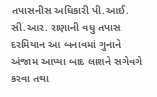તપાસનીસ અધિકારી પી.આઈ. સી.આર. રાણાની વધુ તપાસ દરમિયાન આ બનાવમાં ગુનાને અંજામ આપ્યા બાદ લાશને સગેવગે કરવા તથા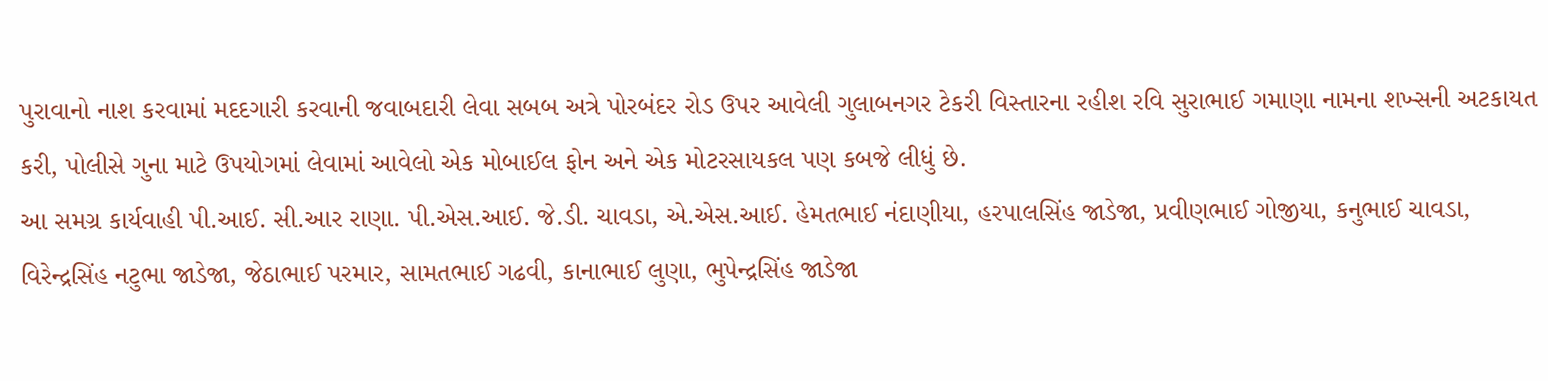પુરાવાનો નાશ કરવામાં મદદગારી કરવાની જવાબદારી લેવા સબબ અત્રે પોરબંદર રોડ ઉપર આવેલી ગુલાબનગર ટેકરી વિસ્તારના રહીશ રવિ સુરાભાઈ ગમાણા નામના શખ્સની અટકાયત કરી, પોલીસે ગુના માટે ઉપયોગમાં લેવામાં આવેલો એક મોબાઈલ ફોન અને એક મોટરસાયકલ પણ કબજે લીધું છે.
આ સમગ્ર કાર્યવાહી પી.આઈ. સી.આર રાણા. પી.એસ.આઈ. જે.ડી. ચાવડા, એ.એસ.આઈ. હેમતભાઈ નંદાણીયા, હરપાલસિંહ જાડેજા, પ્રવીણભાઈ ગોજીયા, કનુભાઈ ચાવડા, વિરેન્દ્રસિંહ નટુભા જાડેજા, જેઠાભાઈ પરમાર, સામતભાઈ ગઢવી, કાનાભાઈ લુણા, ભુપેન્દ્રસિંહ જાડેજા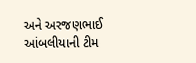અને અરજણભાઈ આંબલીયાની ટીમ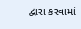દ્વારા કરવામાં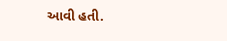આવી હતી.